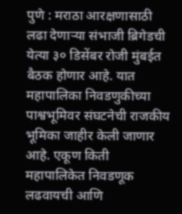पुणे : मराठा आरक्षणासाठी लढा देणाऱ्या संभाजी ब्रिगेडची येत्या ३० डिसेंबर रोजी मुंबईत बैठक होणार आहे. यात महापालिका निवडणुकीच्या पाश्वभूमिवर संघटनेची राजकीय भूमिका जाहीर केली जाणार आहे. एकूण किती महापालिकेत निवडणूक लढवायची आणि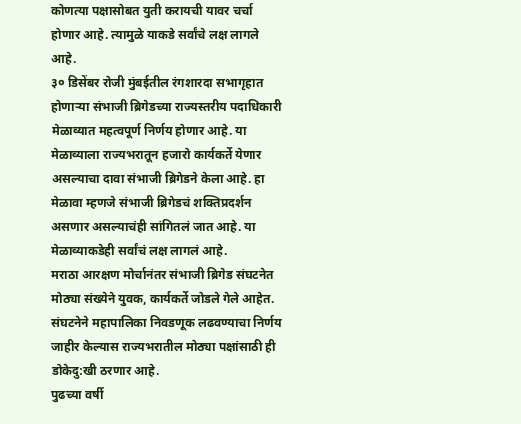कोणत्या पक्षासोबत युती करायची यावर चर्चा होणार आहे. त्यामुळे याकडे सर्वांचे लक्ष लागले आहे.
३० डिसेंबर रोजी मुंबईतील रंगशारदा सभागृहात होणाऱ्या संभाजी ब्रिगेडच्या राज्यस्तरीय पदाधिकारी मेळाव्यात महत्वपूर्ण निर्णय होणार आहे. या मेळाव्याला राज्यभरातून हजारो कार्यकर्ते येणार असल्याचा दावा संभाजी ब्रिगेडने केला आहे. हा मेळावा म्हणजे संभाजी ब्रिगेडचं शक्तिप्रदर्शन असणार असल्याचंही सांगितलं जात आहे. या मेळाव्याकडेही सर्वांचं लक्ष लागलं आहे.
मराठा आरक्षण मोर्चानंतर संभाजी ब्रिगेड संघटनेत मोठ्या संख्येने युवक, कार्यकर्ते जोडले गेले आहेत. संघटनेने महापालिका निवडणूक लढवण्याचा निर्णय जाहीर केल्यास राज्यभरातील मोठ्या पक्षांसाठी ही डोकेदु:खी ठरणार आहे.
पुढच्या वर्षी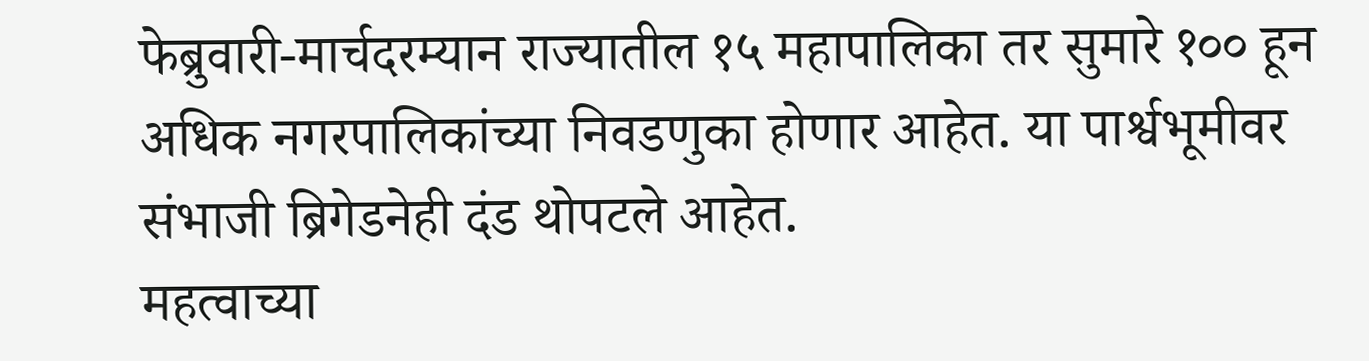फेब्रुवारी-मार्चदरम्यान राज्यातील १५ महापालिका तर सुमारे १०० हून अधिक नगरपालिकांच्या निवडणुका होणार आहेत. या पार्श्वभूमीवर संभाजी ब्रिगेडनेही दंड थोपटले आहेत.
महत्वाच्या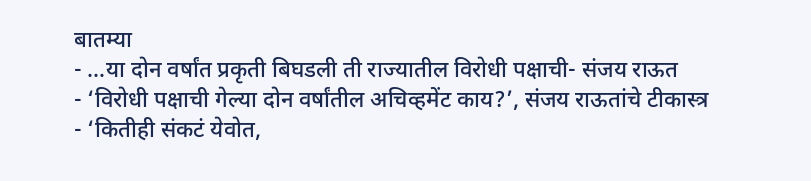बातम्या
- …या दोन वर्षांत प्रकृती बिघडली ती राज्यातील विरोधी पक्षाची- संजय राऊत
- ‘विरोधी पक्षाची गेल्या दोन वर्षांतील अचिव्हमेंट काय?’, संजय राऊतांचे टीकास्त्र
- ‘कितीही संकटं येवोत,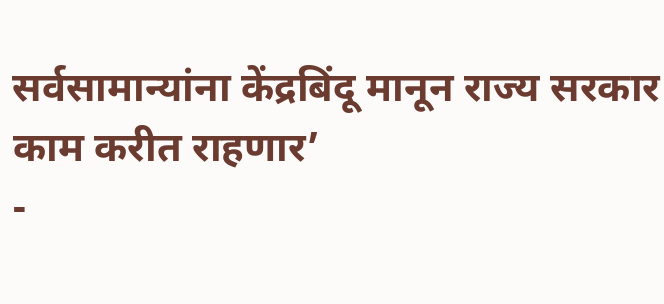सर्वसामान्यांना केंद्रबिंदू मानून राज्य सरकार काम करीत राहणार’
-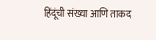हिंदूंची संख्या आणि ताकद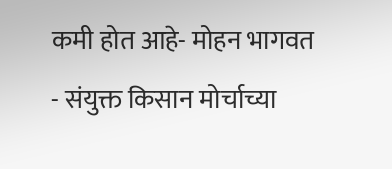कमी होत आहे- मोहन भागवत
- संयुक्त किसान मोर्चाच्या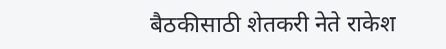बैठकीसाठी शेतकरी नेते राकेश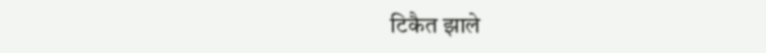टिकैत झाले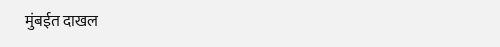मुंबईत दाखल